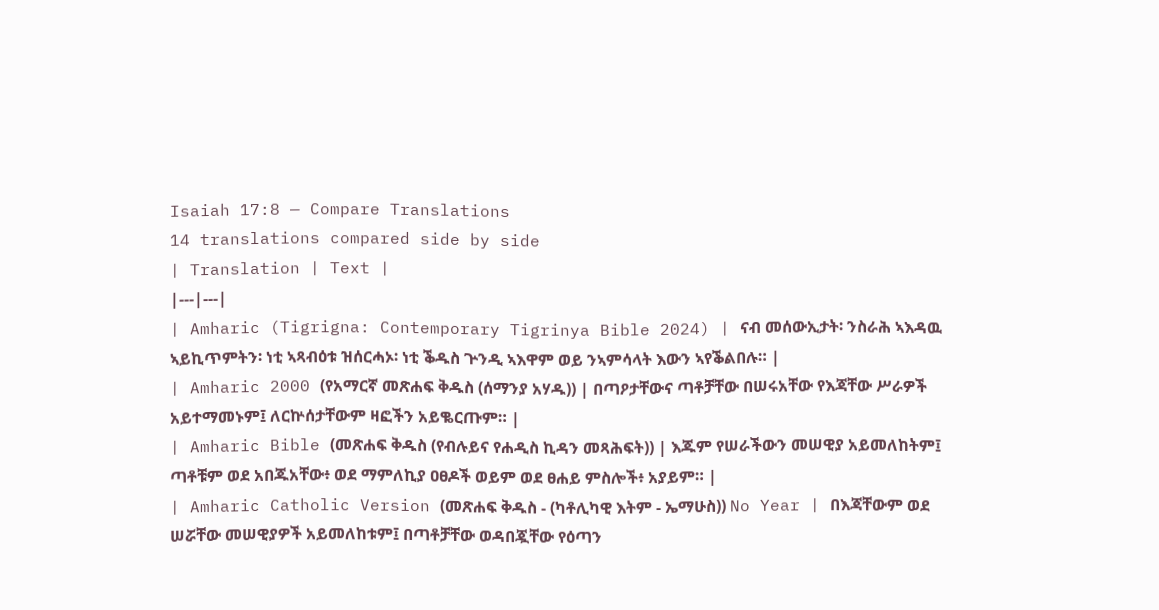Isaiah 17:8 — Compare Translations
14 translations compared side by side
| Translation | Text |
|---|---|
| Amharic (Tigrigna: Contemporary Tigrinya Bible 2024) | ናብ መሰውኢታት፡ ንስራሕ ኣእዳዉ ኣይኪጥምትን፡ ነቲ ኣጻብዕቱ ዝሰርሓኦ፡ ነቲ ቕዱስ ጕንዲ ኣእዋም ወይ ንኣምሳላት እውን ኣየቕልበሉ። |
| Amharic 2000 (የአማርኛ መጽሐፍ ቅዱስ (ሰማንያ አሃዱ)) | በጣዖታቸውና ጣቶቻቸው በሠሩአቸው የእጃቸው ሥራዎች አይተማመኑም፤ ለርኵሰታቸውም ዛፎችን አይቈርጡም። |
| Amharic Bible (መጽሐፍ ቅዱስ (የብሉይና የሐዲስ ኪዳን መጻሕፍት)) | እጁም የሠራችውን መሠዊያ አይመለከትም፤ ጣቶቹም ወደ አበጁአቸው፥ ወደ ማምለኪያ ዐፀዶች ወይም ወደ ፀሐይ ምስሎች፥ አያይም። |
| Amharic Catholic Version (መጽሐፍ ቅዱስ - (ካቶሊካዊ እትም - ኤማሁስ)) No Year | በእጃቸውም ወደ ሠሯቸው መሠዊያዎች አይመለከቱም፤ በጣቶቻቸው ወዳበጇቸው የዕጣን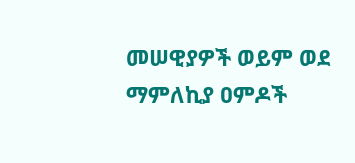መሠዊያዎች ወይም ወደ ማምለኪያ ዐምዶች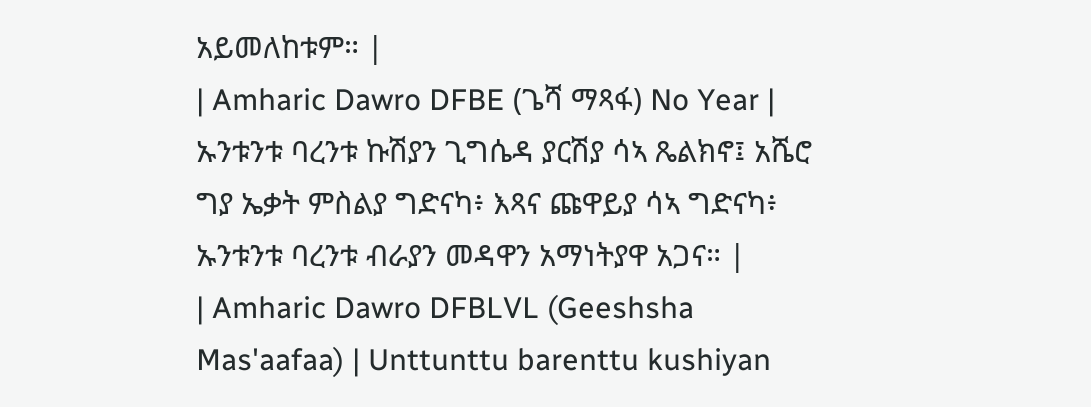አይመለከቱም። |
| Amharic Dawro DFBE (ጌሻ ማጻፋ) No Year | ኡንቱንቱ ባረንቱ ኩሽያን ጊግሴዳ ያርሽያ ሳኣ ጼልክኖ፤ አሼሮ ግያ ኤቃት ምስልያ ግድናካ፥ እጻና ጩዋይያ ሳኣ ግድናካ፥ ኡንቱንቱ ባረንቱ ብራያን መዳዋን አማነትያዋ አጋና። |
| Amharic Dawro DFBLVL (Geeshsha Mas'aafaa) | Unttunttu barenttu kushiyan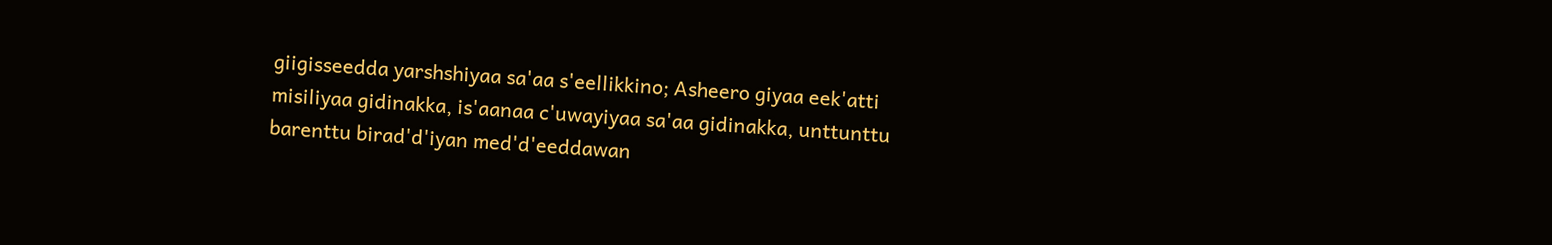giigisseedda yarshshiyaa sa'aa s'eellikkino; Asheero giyaa eek'atti misiliyaa gidinakka, is'aanaa c'uwayiyaa sa'aa gidinakka, unttunttu barenttu birad'd'iyan med'd'eeddawan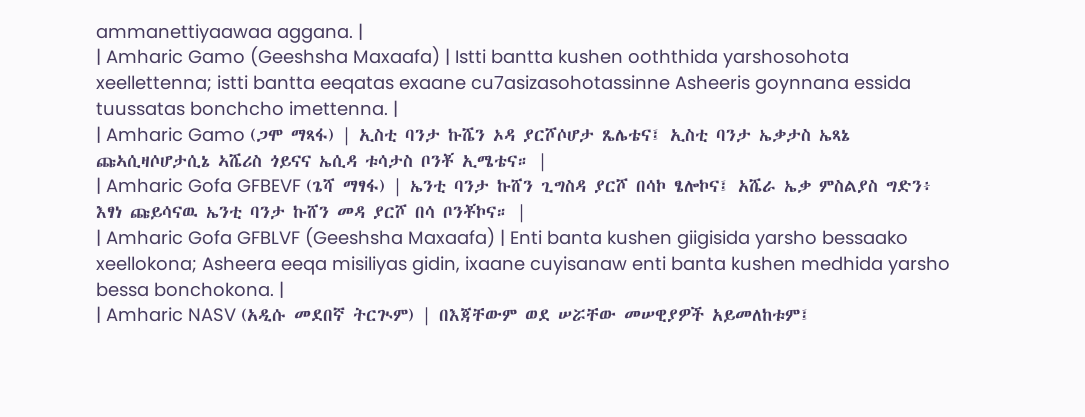ammanettiyaawaa aggana. |
| Amharic Gamo (Geeshsha Maxaafa) | Istti bantta kushen ooththida yarshosohota xeellettenna; istti bantta eeqatas exaane cu7asizasohotassinne Asheeris goynnana essida tuussatas bonchcho imettenna. |
| Amharic Gamo (ጋሞ ማጻፋ) | ኢስቲ ባንታ ኩሼን ኦዳ ያርሾሶሆታ ጼሌቴና፤ ኢስቲ ባንታ ኤቃታስ ኤጻኔ ጩኣሲዛሶሆታሲኔ ኣሼሪስ ጎይናና ኤሲዳ ቱሳታስ ቦንቾ ኢሜቴና። |
| Amharic Gofa GFBEVF (ጌሻ ማፃፋ) | ኤንቲ ባንታ ኩሸን ጊግስዳ ያርሾ በሳኮ ፄሎኮና፤ አሼራ ኤቃ ምስልያስ ግድን፥ እፃነ ጩይሳናዉ ኤንቲ ባንታ ኩሸን መዳ ያርሾ በሳ ቦንቾኮና። |
| Amharic Gofa GFBLVF (Geeshsha Maxaafa) | Enti banta kushen giigisida yarsho bessaako xeellokona; Asheera eeqa misiliyas gidin, ixaane cuyisanaw enti banta kushen medhida yarsho bessa bonchokona. |
| Amharic NASV (አዲሱ መደበኛ ትርጒም) | በእጃቸውም ወደ ሠሯቸው መሠዊያዎች አይመለከቱም፤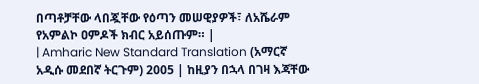በጣቶቻቸው ላበጇቸው የዕጣን መሠዊያዎች፣ ለአሼራም የአምልኮ ዐምዶች ክብር አይሰጡም። |
| Amharic New Standard Translation (አማርኛ አዲሱ መደበኛ ትርጉም) 2005 | ከዚያን በኋላ በገዛ እጃቸው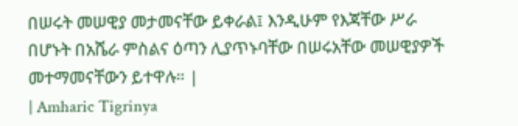በሠሩት መሠዊያ መታመናቸው ይቀራል፤ እንዲሁም የእጃቸው ሥራ በሆኑት በአሼራ ምስልና ዕጣን ሊያጥኑባቸው በሠሩአቸው መሠዊያዎች መተማመናቸውን ይተዋሉ። |
| Amharic Tigrinya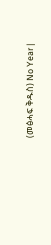(መፅሓፍ ቅዱስ) No Year |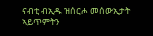ናብቲ ብኢዱ ዝሰርሖ መሰውኢታት ኣይጥምትን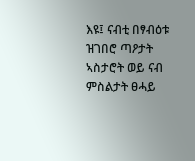እዩ፤ ናብቲ በፃብዕቱ ዝገበሮ ጣዖታት ኣስታሮት ወይ ናብ ምስልታት ፀሓይ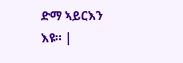ድማ ኣይርእን እዩ። |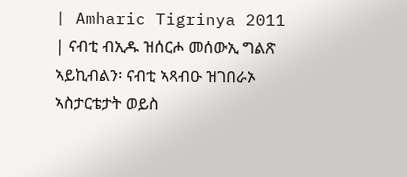| Amharic Tigrinya 2011 | ናብቲ ብኢዱ ዝሰርሖ መሰውኢ ግልጽ ኣይኪብልን፡ ናብቲ ኣጻብዑ ዝገበራኦ ኣስታርቴታት ወይስ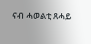ናብ ሓወልቲ ጸሓይ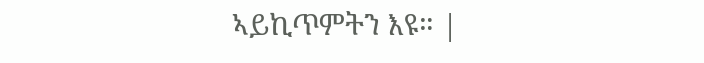ኣይኪጥምትን እዩ። |